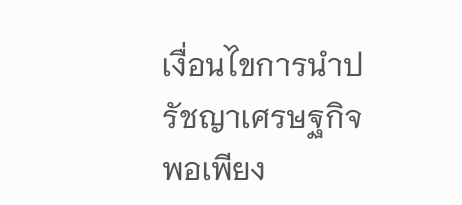เงื่อนไขการนำปรัชญาเศรษฐกิจพอเพียง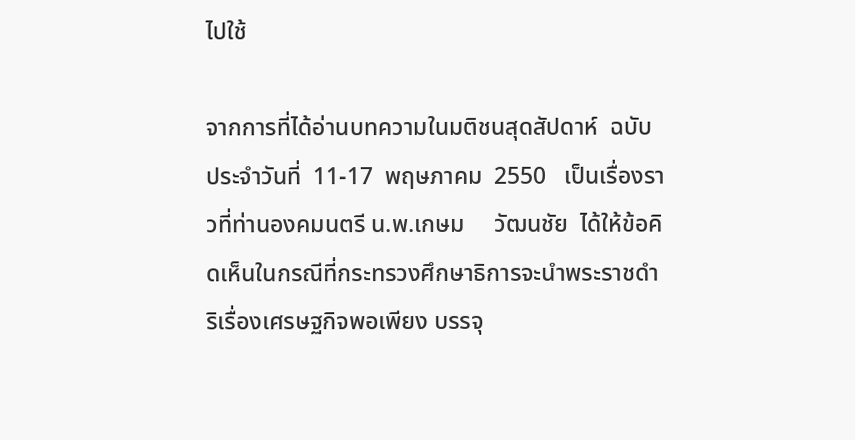ไปใช้

จากการที่ได้อ่านบทความในมติชนสุดสัปดาห์  ฉบับประจำวันที่  11-17  พฤษภาคม  2550   เป็นเรื่องราวที่ท่านองคมนตรี น.พ.เกษม     วัฒนชัย  ได้ให้ข้อคิดเห็นในกรณีที่กระทรวงศึกษาธิการจะนำพระราชดำริเรื่องเศรษฐกิจพอเพียง บรรจุ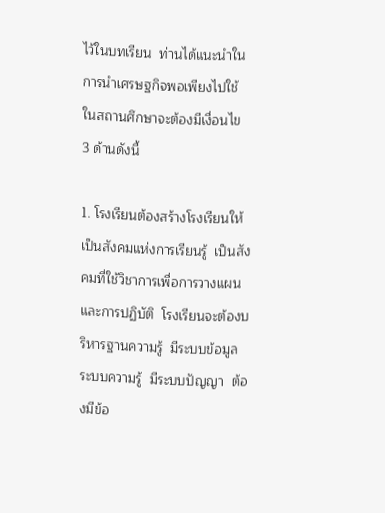ไว้ในบทเรียน  ท่านได้แนะนำในการนำเศรษฐกิจพอเพียงไปใช้ในสถานศึกษาจะต้องมีเงื่อนไข 3 ด้านดังนี้

1. โรงเรียนต้องสร้างโรงเรียนให้เป็นสังคมแห่งการเรียนรู้  เป็นสังคมที่ใช้วิชาการเพื่อการวางแผนและการปฏิบัติ  โรงเรียนจะต้องบริหารฐานความรู้  มีระบบข้อมูล  ระบบความรู้  มีระบบปัญญา  ต้องมีข้อ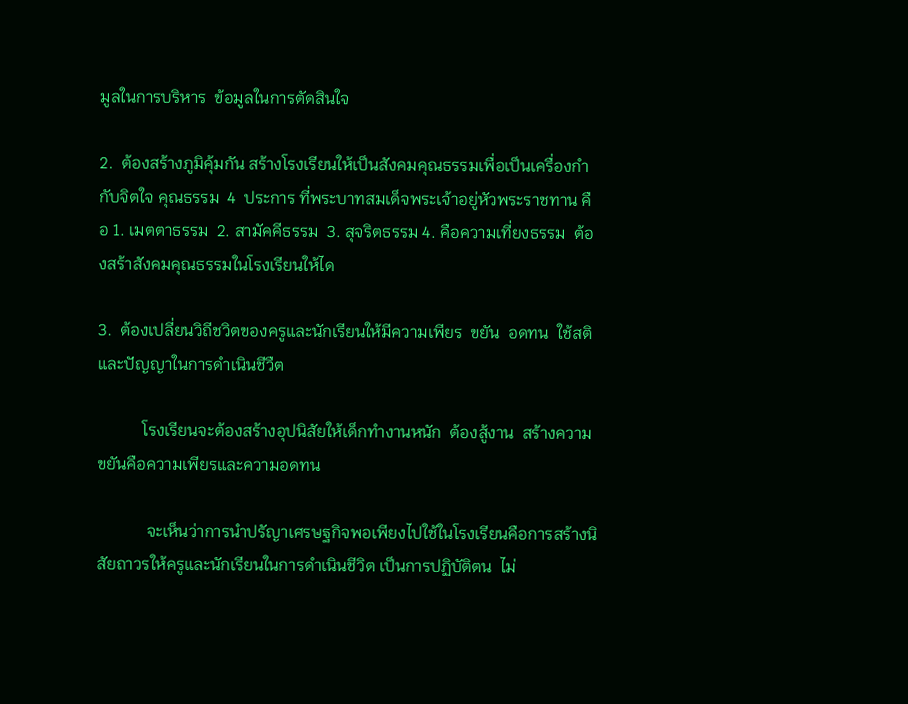มูลในการบริหาร  ข้อมูลในการตัดสินใจ

2.  ต้องสร้างภูมิคุ้มกัน สร้างโรงเรียนให้เป็นสังคมคุณธรรมเพื่อเป็นเครื่องกำกับจิตใจ คุณธรรม  4  ประการ ที่พระบาทสมเด็จพระเจ้าอยู่หัวพระราชทาน คือ 1. เมตตาธรรม  2. สามัคคีธรรม  3. สุจริตธรรม 4. คือความเที่ยงธรรม  ต้องสร้าสังคมคุณธรรมในโรงเรียนให้ได

3.  ต้องเปลี่ยนวิถีชวิตของครูและนักเรียนให้มีความเพียร  ขยัน  อดทน  ใช้สติ  และปัญญาในการดำเนินชีวืต

           โรงเรียนจะต้องสร้างอุปนิสัยให้เด็กทำงานหนัก  ต้องสู้งาน  สร้างความขยันคือความเพียรและความอดทน

            จะเห็นว่าการนำปรัญาเศรษฐกิจพอเพียงไปใช้ในโรงเรียนคือการสร้างนิสัยถาวรให้ครูและนักเรียนในการดำเนินชีวิต เป็นการปฏิบัติตน  ไม่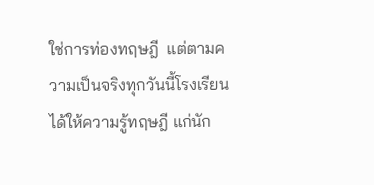ใช่การท่องทฤษฎี  แต่ตามความเป็นจริงทุกวันนี้โรงเรียนได้ให้ความรู้ทฤษฎี แก่นัก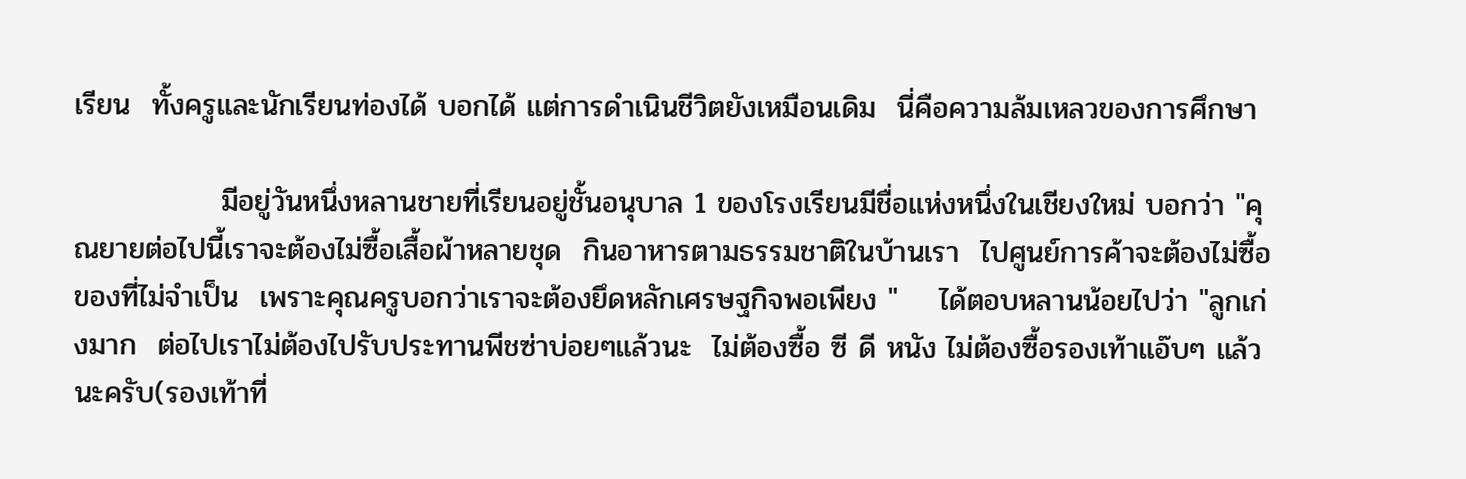เรียน  ทั้งครูและนักเรียนท่องได้ บอกได้ แต่การดำเนินชีวิตยังเหมือนเดิม  นี่คือความล้มเหลวของการศึกษา

              มีอยู่วันหนึ่งหลานชายที่เรียนอยู่ชั้นอนุบาล 1 ของโรงเรียนมีชื่อแห่งหนึ่งในเชียงใหม่ บอกว่า "คุณยายต่อไปนี้เราจะต้องไม่ซื้อเสื้อผ้าหลายชุด  กินอาหารตามธรรมชาติในบ้านเรา  ไปศูนย์การค้าจะต้องไม่ซื้อของที่ไม่จำเป็น  เพราะคุณครูบอกว่าเราจะต้องยึดหลักเศรษฐกิจพอเพียง "    ได้ตอบหลานน้อยไปว่า "ลูกเก่งมาก  ต่อไปเราไม่ต้องไปรับประทานพีชซ่าบ่อยๆแล้วนะ  ไม่ต้องซื้อ ซี ดี หนัง ไม่ต้องซื้อรองเท้าแอ๊บๆ แล้วนะครับ(รองเท้าที่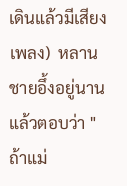เดินแล้วมีเสียงเพลง)  หลานชายอึ้งอยู่นานแล้วตอบว่า " ถ้าแม่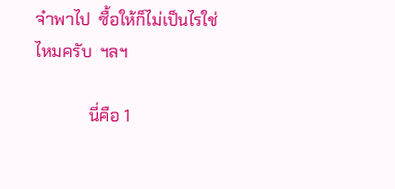จ๋าพาไป  ซื้อให้ก็ไม่เป็นไรใช่ไหมครับ  ฯลฯ

             นี่คือ 1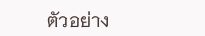ตัวอย่าง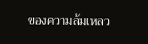ของความล้มเหลว